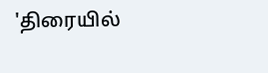'திரையில்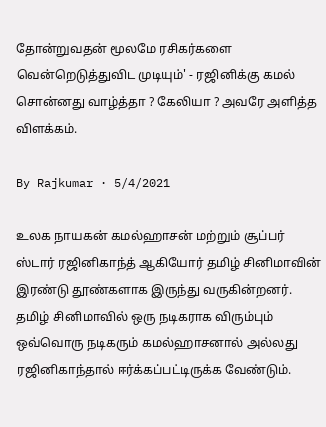தோன்றுவதன் மூலமே ரசிகர்களை வென்றெடுத்துவிட முடியும்' - ரஜினிக்கு கமல் சொன்னது வாழ்த்தா ? கேலியா ? அவரே அளித்த விளக்கம்.

By Rajkumar · 5/4/2021

உலக நாயகன் கமல்ஹாசன் மற்றும் சூப்பர் ஸ்டார் ரஜினிகாந்த் ஆகியோர் தமிழ் சினிமாவின் இரண்டு தூண்களாக இருந்து வருகின்றனர். தமிழ் சினிமாவில் ஒரு நடிகராக விரும்பும் ஒவ்வொரு நடிகரும் கமல்ஹாசனால் அல்லது ரஜினிகாந்தால் ஈர்க்கப்பட்டிருக்க வேண்டும்.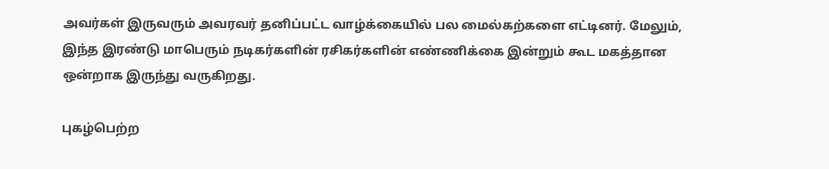அவர்கள் இருவரும் அவரவர் தனிப்பட்ட வாழ்க்கையில் பல மைல்கற்களை எட்டினர். மேலும், இந்த இரண்டு மாபெரும் நடிகர்களின் ரசிகர்களின் எண்ணிக்கை இன்றும் கூட மகத்தான ஒன்றாக இருந்து வருகிறது.

புகழ்பெற்ற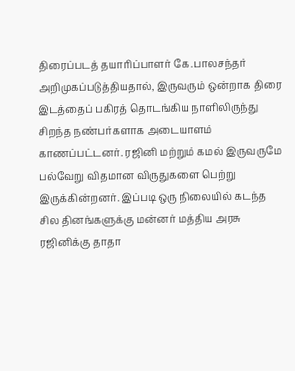திரைப்படத் தயாரிப்பாளர் கே.பாலசந்தர் அறிமுகப்படுத்தியதால், இருவரும் ஒன்றாக திரை இடத்தைப் பகிரத் தொடங்கிய நாளிலிருந்து சிறந்த நண்பர்களாக அடையாளம் காணப்பட்டனர். ரஜினி மற்றும் கமல் இருவருமே பல்வேறு விதமான விருதுகளை பெற்று இருக்கின்றனர். இப்படி ஒரு நிலையில் கடந்த சில தினங்களுக்கு மன்னர் மத்திய அரசு ரஜினிக்கு தாதா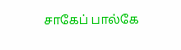சாகேப் பால்கே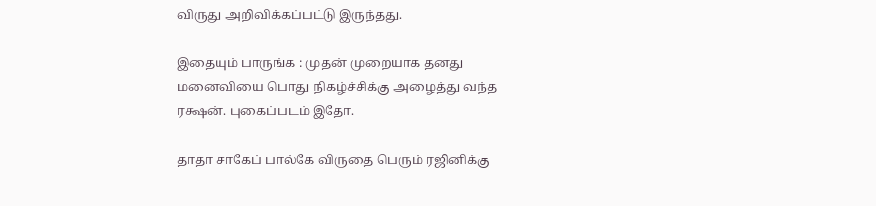விருது அறிவிக்கப்பட்டு இருந்தது.

இதையும் பாருங்க : முதன் முறையாக தனது மனைவியை பொது நிகழ்ச்சிக்கு அழைத்து வந்த ரக்ஷன். புகைப்படம் இதோ.

தாதா சாகேப் பால்கே விருதை பெரும் ரஜினிக்கு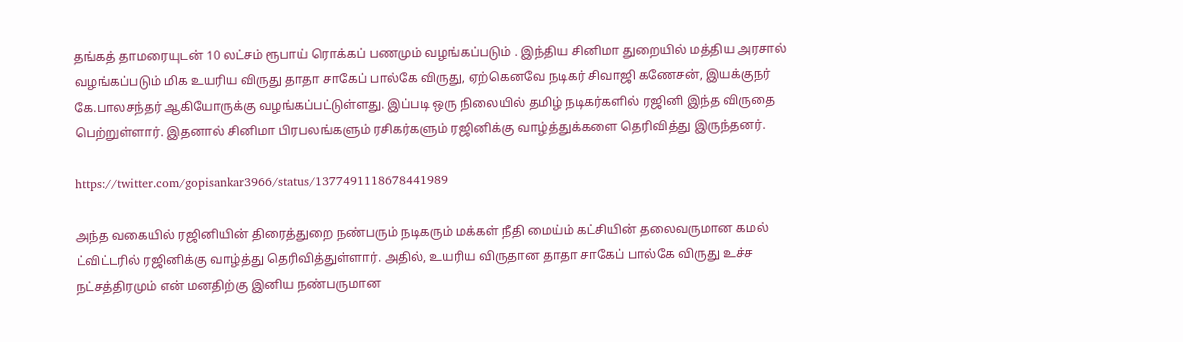தங்கத் தாமரையுடன் 10 லட்சம் ரூபாய் ரொக்கப் பணமும் வழங்கப்படும் . இந்திய சினிமா துறையில் மத்திய அரசால் வழங்கப்படும் மிக உயரிய விருது தாதா சாகேப் பால்கே விருது, ஏற்கெனவே நடிகர் சிவாஜி கணேசன், இயக்குநர் கே.பாலசந்தர் ஆகியோருக்கு வழங்கப்பட்டுள்ளது. இப்படி ஒரு நிலையில் தமிழ் நடிகர்களில் ரஜினி இந்த விருதை பெற்றுள்ளார். இதனால் சினிமா பிரபலங்களும் ரசிகர்களும் ரஜினிக்கு வாழ்த்துக்களை தெரிவித்து இருந்தனர்.

https://twitter.com/gopisankar3966/status/1377491118678441989

அந்த வகையில் ரஜினியின் திரைத்துறை நண்பரும் நடிகரும் மக்கள் நீதி மைய்ம் கட்சியின் தலைவருமான கமல் ட்விட்டரில் ரஜினிக்கு வாழ்த்து தெரிவித்துள்ளார். அதில், உயரிய விருதான தாதா சாகேப் பால்கே விருது உச்ச நட்சத்திரமும் என் மனதிற்கு இனிய நண்பருமான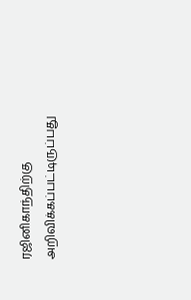ரஜினிகாந்திற்கு அறிவிக்கப்பட்டிருப்பது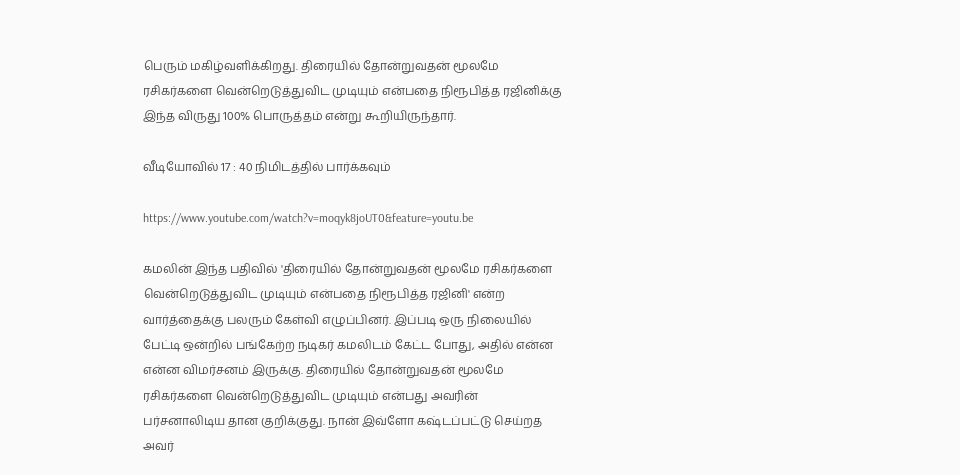பெரும் மகிழ்வளிக்கிறது. திரையில் தோன்றுவதன் மூலமே ரசிகர்களை வென்றெடுத்துவிட முடியும் என்பதை நிரூபித்த ரஜினிக்கு இந்த விருது 100% பொருத்தம் என்று கூறியிருந்தார்.

வீடியோவில் 17 : 40 நிமிடத்தில் பார்க்கவும்

https://www.youtube.com/watch?v=moqyk8joUT0&feature=youtu.be

கமலின் இந்த பதிவில் 'திரையில் தோன்றுவதன் மூலமே ரசிகர்களை வென்றெடுத்துவிட முடியும் என்பதை நிரூபித்த ரஜினி' என்ற வார்த்தைக்கு பலரும் கேள்வி எழுப்பினர். இப்படி ஒரு நிலையில் பேட்டி ஒன்றில் பங்கேற்ற நடிகர் கமலிடம் கேட்ட போது, அதில் என்ன என்ன விமர்சனம் இருக்கு. திரையில் தோன்றுவதன் மூலமே ரசிகர்களை வென்றெடுத்துவிட முடியும் என்பது அவரின் பர்சனாலிடிய தான குறிக்குது. நான் இவ்ளோ கஷ்டப்பட்டு செய்றத அவர்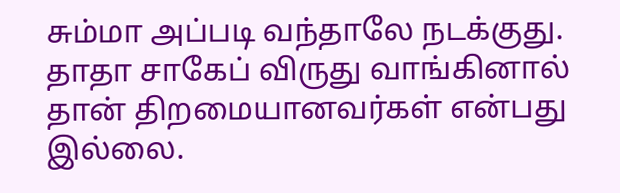சும்மா அப்படி வந்தாலே நடக்குது. தாதா சாகேப் விருது வாங்கினால் தான் திறமையானவர்கள் என்பது இல்லை.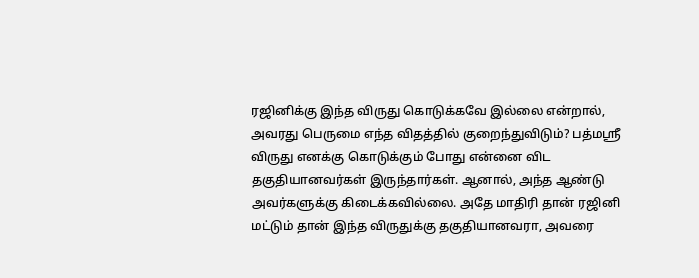ரஜினிக்கு இந்த விருது கொடுக்கவே இல்லை என்றால், அவரது பெருமை எந்த விதத்தில் குறைந்துவிடும்? பத்மஸ்ரீ விருது எனக்கு கொடுக்கும் போது என்னை விட தகுதியானவர்கள் இருந்தார்கள். ஆனால், அந்த ஆண்டு அவர்களுக்கு கிடைக்கவில்லை. அதே மாதிரி தான் ரஜினி மட்டும் தான் இந்த விருதுக்கு தகுதியானவரா, அவரை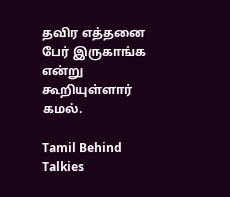தவிர எத்தனை பேர் இருகாங்க என்று கூறியுள்ளார் கமல்.

Tamil Behind Talkies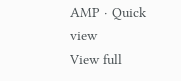AMP · Quick view
View full